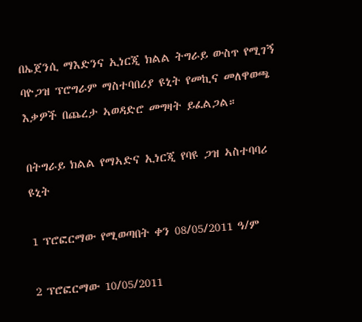በኤጀንሲ ማእድንና ኢነርጂ ክልል ትግራይ ውስጥ የሚገኝ ባዮጋዝ ፕሮግራም ማስተባበሪያ ዩኒት የመኪና መለዋወጫ እቃዎች በጨረታ ኣወዳድሮ መግዛት ይፈልጋል።

በትግራይ ክልል የማኣድና ኢነርጂ የባዩ ጋዝ ኣስተባባሪ ዩኒት

1 ፕሮፎርማው የሚወጣበት ቀን 08/05/2011 ዓ/ም

2 ፕሮፎርማው 10/05/2011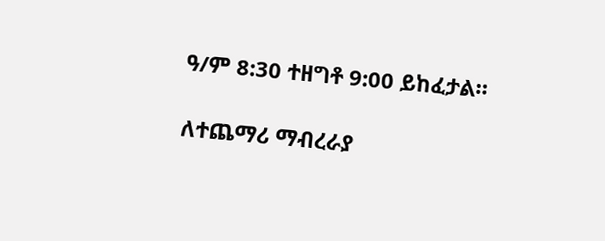ዓ/ም 8:30 ተዘግቶ 9:00 ይከፈታል።

ለተጨማሪ ማብረራያ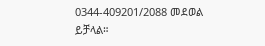0344-409201/2088 መደወል ይቻላል።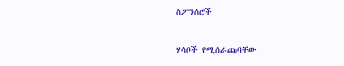ስፖንሰሮች

ሃሳቦች የሚሰራጩባቸው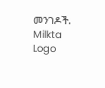መንገዶች.
Milkta Logo